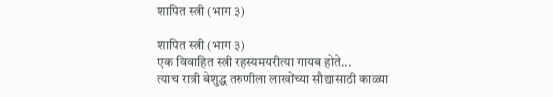शापित स्त्री (भाग ३)

शापित स्त्री (भाग ३)
एक विवाहित स्त्री रहस्यमयरीत्या गायब होते...
त्याच रात्री बेशुद्ध तरुणीला लाखोंच्या सौद्यासाठी काळ्या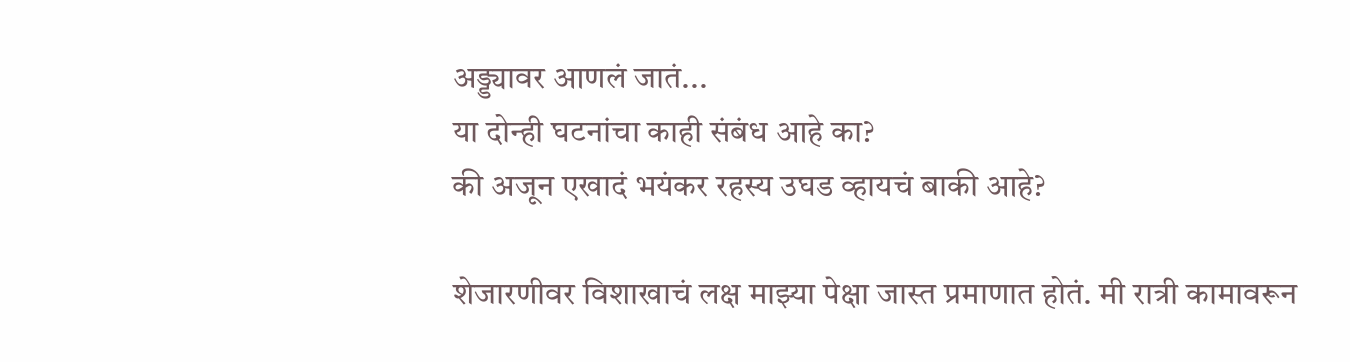अड्ड्यावर आणलं जातं...
या दोन्ही घटनांचा काही संबंध आहे का?
की अजून एखादं भयंकर रहस्य उघड व्हायचं बाकी आहे?

शेजारणीवर विशाखाचं लक्ष माझ्या पेक्षा जास्त प्रमाणात होतं. मी रात्री कामावरून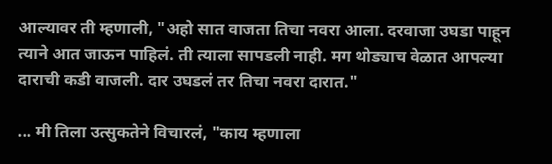आल्यावर ती म्हणाली, "अहो सात वाजता तिचा नवरा आला. दरवाजा उघडा पाहून त्याने आत जाऊन पाहिलं. ती त्याला सापडली नाही. मग थोड्याच वेळात आपल्या दाराची कडी वाजली. दार उघडलं तर तिचा नवरा दारात."

... मी तिला उत्सुकतेने विचारलं, "काय म्हणाला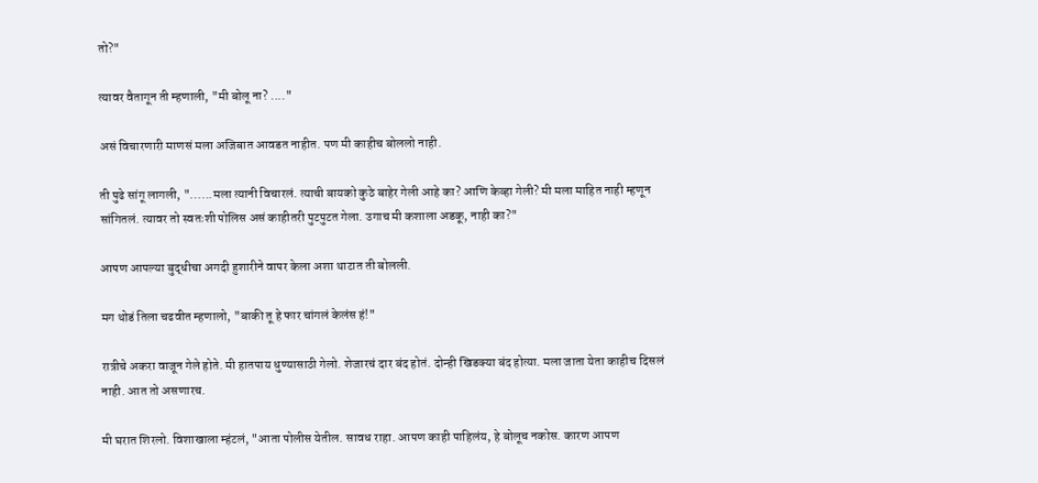तो?"

त्यावर वैतागून ती म्हणाली, "मी बोलू ना? ...."

असं विचारणारी माणसं मला अजिबात आवडत नाहीत. पण मी काहीच बोललो नाही.

ती पुढे सांगू लागली, "......मला त्यानी विचारलं. त्याची बायको कुठे बाहेर गेली आहे का? आणि केव्हा गेली? मी मला माहित नाही म्हणून सांगितलं. त्यावर तो स्वतःशी पोलिस असं काहीतरी पुटपुटत गेला. उगाच मी कशाला अडकू, नाही का?"

आपण आपल्या बुद्धीचा अगदी हुशारीने वापर केला अशा थाटात ती बोलली.

मग थोडं तिला चढवीत म्हणालो, "बाकी तू हे फार चांगलं केलंस हं!"

रात्रीचे अकरा वाजून गेले होते. मी हातपाय धुण्यासाठी गेलो. शेजारचं दार बंद होतं. दोन्ही खिडक्या बंद होत्या. मला जाता येता काहीच दिसलं नाही. आत तो असणारच.

मी घरात शिरलो. विशाखाला म्हंटलं, "आता पोलीस येतील. सावध राहा. आपण काही पाहिलंय, हे बोलूच नकोस. कारण आपण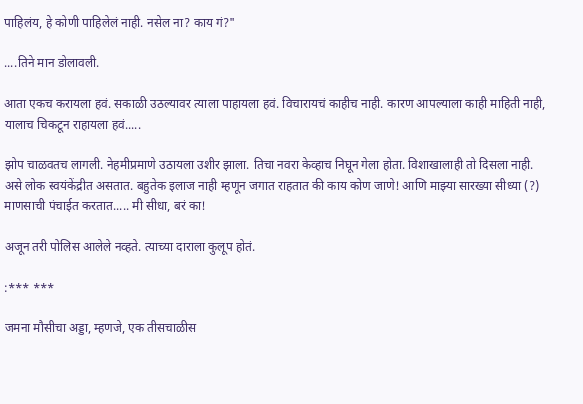पाहिलंय, हे कोणी पाहिलेलं नाही. नसेल ना? काय गं?"

....तिने मान डोलावली.

आता एकच करायला हवं. सकाळी उठल्यावर त्याला पाहायला हवं. विचारायचं काहीच नाही. कारण आपल्याला काही माहिती नाही, यालाच चिकटून राहायला हवं.....

झोप चाळवतच लागली. नेहमीप्रमाणे उठायला उशीर झाला. तिचा नवरा केव्हाच निघून गेला होता. विशाखालाही तो दिसला नाही. असे लोक स्वयंकेंद्रीत असतात. बहुतेक इलाज नाही म्हणून जगात राहतात की काय कोण जाणे! आणि माझ्या सारख्या सीध्या (?) माणसाची पंचाईत करतात..... मी सीधा, बरं का!

अजून तरी पोलिस आलेले नव्हते. त्याच्या दाराला कुलूप होतं.

:*** ***

जमना मौसीचा अड्डा, म्हणजे, एक तीसचाळीस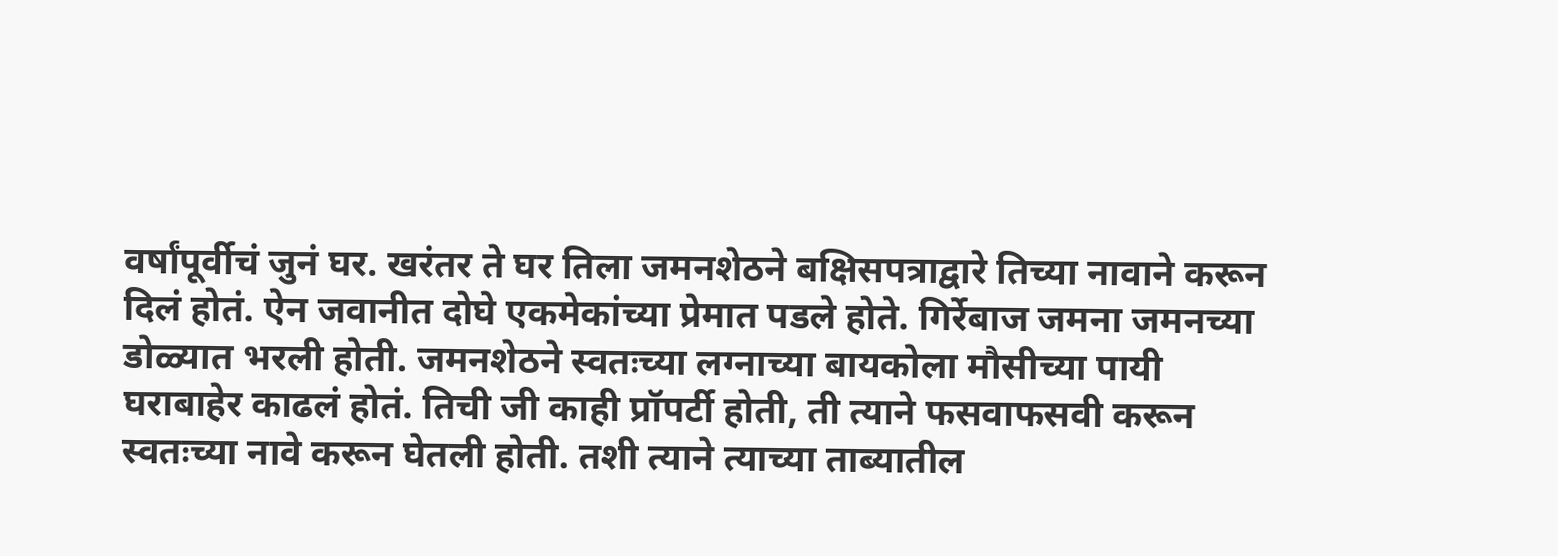वर्षांपूर्वीचं जुनं घर. खरंतर ते घर तिला जमनशेठने बक्षिसपत्राद्वारे तिच्या नावाने करून दिलं होतं. ऐन जवानीत दोघे एकमेकांच्या प्रेमात पडले होते. गिर्रेबाज जमना जमनच्या डोळ्यात भरली होती. जमनशेठने स्वतःच्या लग्नाच्या बायकोला मौसीच्या पायी घराबाहेर काढलं होतं. तिची जी काही प्रॉपर्टी होती, ती त्याने फसवाफसवी करून स्वतःच्या नावे करून घेतली होती. तशी त्याने त्याच्या ताब्यातील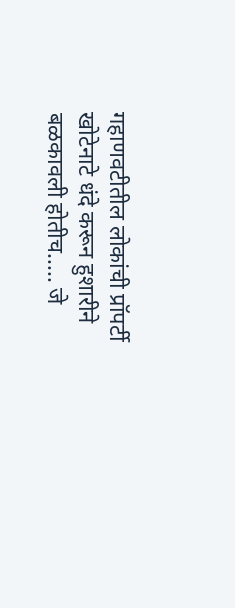गहाणवटीतील लोकांची प्रॉपर्टी खोटेनाटे धंदे करून हुशारीने बळकावली होतीच..... जे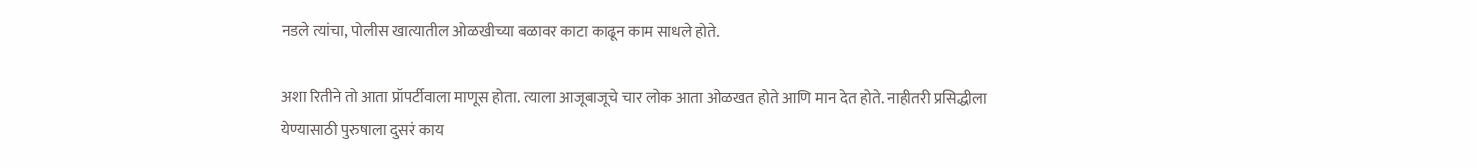नडले त्यांचा, पोलीस खात्यातील ओळखीच्या बळावर काटा काढून काम साधले होते.

अशा रितीने तो आता प्रॉपर्टीवाला माणूस होता. त्याला आजूबाजूचे चार लोक आता ओळखत होते आणि मान देत होते. नाहीतरी प्रसिद्धीला येण्यासाठी पुरुषाला दुसरं काय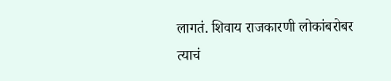लागतं. शिवाय राजकारणी लोकांबरोबर त्याचं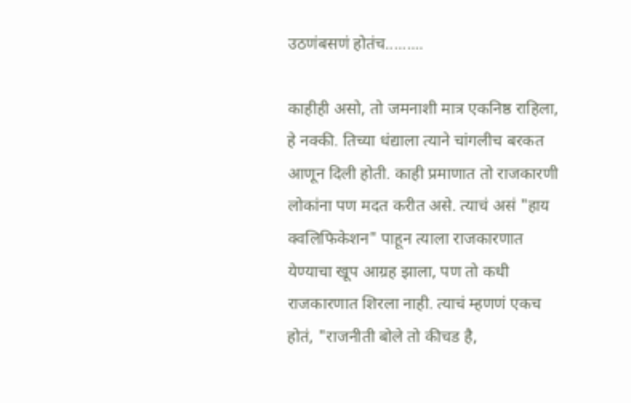उठणंबसणं होतंच.........

काहीही असो, तो जमनाशी मात्र एकनिष्ठ राहिला, हे नक्की. तिच्या धंद्याला त्याने चांगलीच बरकत आणून दिली होती. काही प्रमाणात तो राजकारणी लोकांना पण मदत करीत असे. त्याचं असं "हाय क्वलिफिकेशन" पाहून त्याला राजकारणात येण्याचा खूप आग्रह झाला, पण तो कधी राजकारणात शिरला नाही. त्याचं म्हणणं एकच होतं, "राजनीती बोले तो कीचड है,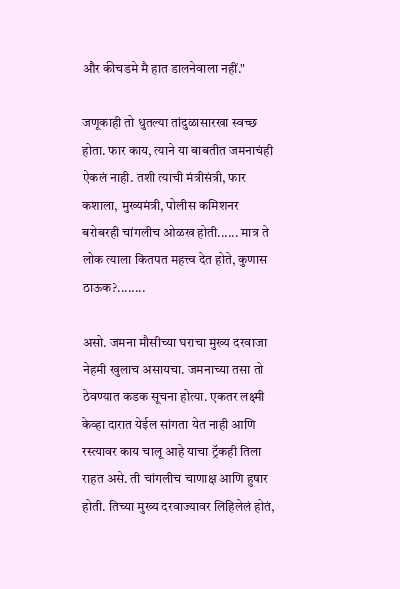और कीचडमे मै हात डालनेवाला नहीं."

जणूकाही तो धुतल्या तांदुळासारखा स्वच्छ होता. फार काय, त्याने या बाबतीत जमनाचंही ऐकलं नाही. तशी त्याची मंत्रीसंत्री, फार कशाला, मुख्यमंत्री, पोलीस कमिशनर बरोबरही चांगलीच ओळख होती...... मात्र ते लोक त्याला कितपत महत्त्व देत होते, कुणास ठाऊक?........

असो. जमना मौसीच्या घराचा मुख्य दरवाजा नेहमी खुलाच असायचा. जमनाच्या तसा तो ठेवण्यात कडक सूचना होत्या. एकतर लक्ष्मी केव्हा दारात येईल सांगता येत नाही आणि रस्त्यावर काय चालू आहे याचा ट्रॅकही तिला राहत असे. ती चांगलीच चाणाक्ष आणि हुषार होती. तिच्या मुख्य दरवाज्यावर लिहिलेलं होतं,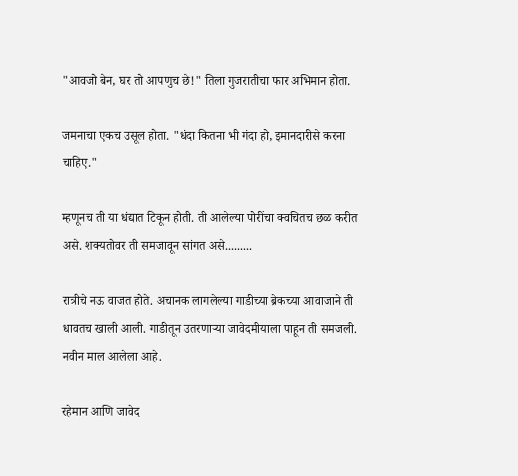"आवजो बेन, घर तो आपणुच छे!" तिला गुजरातीचा फार अभिमान होता.

जमनाचा एकच उसूल होता. "धंदा कितना भी गंदा हो, इमानदारीसे करना चाहिए."

म्हणूनच ती या धंद्यात टिकून होती. ती आलेल्या पोरींचा क्वचितच छळ करीत असे. शक्यतोवर ती समजावून सांगत असे.........

रात्रीचे नऊ वाजत होते. अचानक लागलेल्या गाडीच्या ब्रेकच्या आवाजाने ती धावतच खाली आली. गाडीतून उतरणाऱ्या जावेदमीयाला पाहून ती समजली. नवीन माल आलेला आहे.

रहेमान आणि जावेद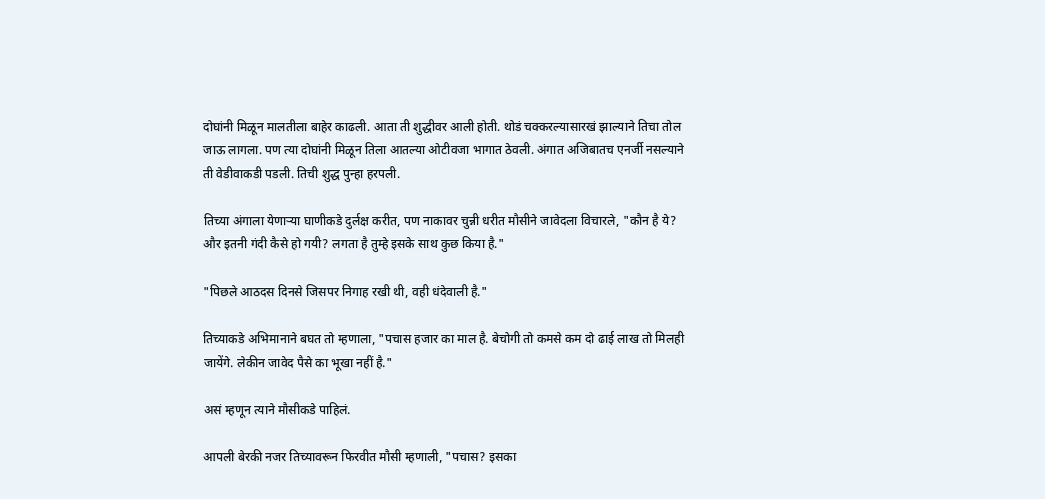दोघांनी मिळून मालतीला बाहेर काढली. आता ती शुद्धीवर आली होती. थोडं चक्करल्यासारखं झाल्याने तिचा तोल जाऊ लागला. पण त्या दोघांनी मिळून तिला आतल्या ओटीवजा भागात ठेवली. अंगात अजिबातच एनर्जी नसल्याने ती वेडीवाकडी पडली. तिची शुद्ध पुन्हा हरपली.

तिच्या अंगाला येणाऱ्या घाणीकडे दुर्लक्ष करीत, पण नाकावर चुन्नी धरीत मौसीने जावेदला विचारले, "कौन है ये? और इतनी गंदी कैसे हो गयी? लगता है तुम्हे इसके साथ कुछ किया है."

"पिछले आठदस दिनसे जिसपर निगाह रखी थी, वही धंदेवाली है."

तिच्याकडे अभिमानाने बघत तो म्हणाला, "पचास हजार का माल है. बेचोगी तो कमसे कम दो ढाई लाख तो मिलही जायेंगे. लेकीन जावेद पैसे का भूखा नहीं है."

असं म्हणून त्याने मौसीकडे पाहिलं.

आपली बेरकी नजर तिच्यावरून फिरवीत मौसी म्हणाली, "पचास? इसका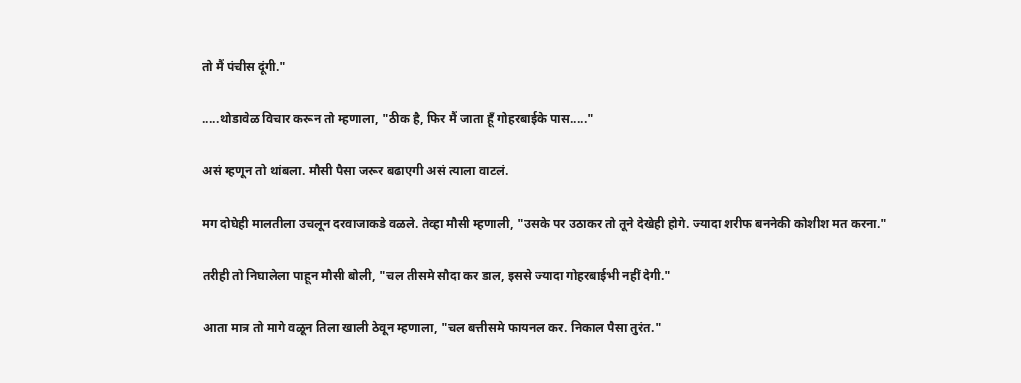तो मैं पंचीस दूंगी."

.....थोडावेळ विचार करून तो म्हणाला, "ठीक है, फिर मैं जाता हूँ गोहरबाईके पास....."

असं म्हणून तो थांबला. मौसी पैसा जरूर बढाएगी असं त्याला वाटलं.

मग दोघेही मालतीला उचलून दरवाजाकडे वळले. तेव्हा मौसी म्हणाली, "उसके पर उठाकर तो तूने देखेही होगे. ज्यादा शरीफ बननेकी कोशीश मत करना."

तरीही तो निघालेला पाहून मौसी बोली, "चल तीसमे सौदा कर डाल, इससे ज्यादा गोहरबाईभी नहीं देगी."

आता मात्र तो मागे वळून तिला खाली ठेवून म्हणाला, "चल बत्तीसमे फायनल कर. निकाल पैसा तुरंत."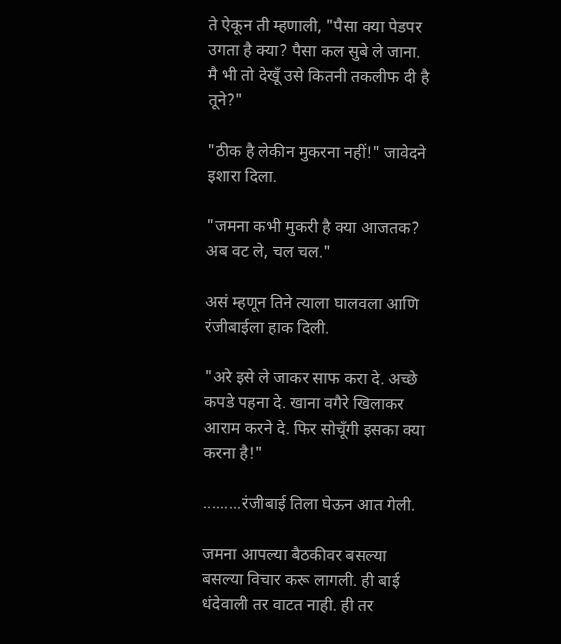ते ऐकून ती म्हणाली, "पैसा क्या पेडपर उगता है क्या? पैसा कल सुबे ले जाना. मै भी तो देखूँ उसे कितनी तकलीफ दी है तूने?"

"ठीक है लेकीन मुकरना नहीं!" जावेदने इशारा दिला.

"जमना कभी मुकरी है क्या आजतक? अब वट ले, चल चल."

असं म्हणून तिने त्याला घालवला आणि रंजीबाईला हाक दिली.

"अरे इसे ले जाकर साफ करा दे. अच्छे कपडे पहना दे. खाना वगैरे खिलाकर आराम करने दे. फिर सोचूँगी इसका क्या करना है!"

.........रंजीबाई तिला घेऊन आत गेली.

जमना आपल्या बैठकीवर बसल्या बसल्या विचार करू लागली. ही बाई धंदेवाली तर वाटत नाही. ही तर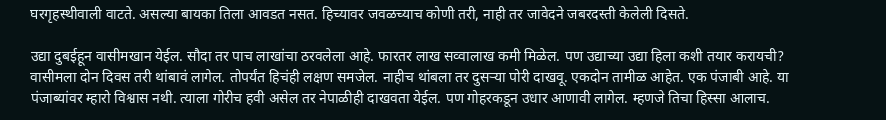घरगृहस्थीवाली वाटते. असल्या बायका तिला आवडत नसत. हिच्यावर जवळच्याच कोणी तरी, नाही तर जावेदने जबरदस्ती केलेली दिसते.

उद्या दुबईहून वासीमखान येईल. सौदा तर पाच लाखांचा ठरवलेला आहे. फारतर लाख सव्वालाख कमी मिळेल. पण उद्याच्या उद्या हिला कशी तयार करायची? वासीमला दोन दिवस तरी थांबावं लागेल. तोपर्यंत हिचंही लक्षण समजेल. नाहीच थांबला तर दुसऱ्या पोरी दाखवू. एकदोन तामीळ आहेत. एक पंजाबी आहे. या पंजाब्यांवर म्हारो विश्वास नथी. त्याला गोरीच हवी असेल तर नेपाळीही दाखवता येईल. पण गोहरकडून उधार आणावी लागेल. म्हणजे तिचा हिस्सा आलाच.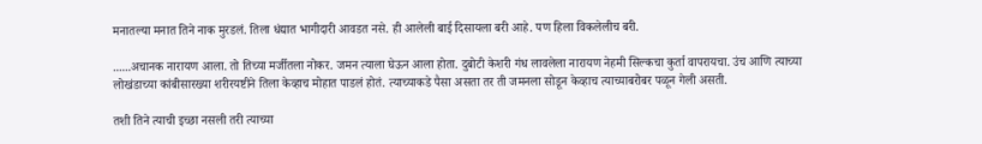मनातल्या मनात तिने नाक मुरडलं. तिला धंद्यात भागीदारी आवडत नसे. ही आलेली बाई दिसायला बरी आहे. पण हिला विकलेलीच बरी.

......अचानक नारायण आला. तो तिच्या मर्जीतला नोकर. जमन त्याला घेऊन आला होता. दुबोटी केशरी गंध लावलेला नारायण नेहमी सिल्कचा कुर्ता वापरायचा. उंच आणि त्याच्या लोखंडाच्या कांबीसारख्या शरीरयष्टीने तिला केव्हाच मोहात पाडलं होतं. त्याच्याकडे पैसा असता तर ती जमनला सोडून केव्हाच त्याच्याबरोबर पळून गेली असती.

तशी तिने त्याची इच्छा नसली तरी त्याच्या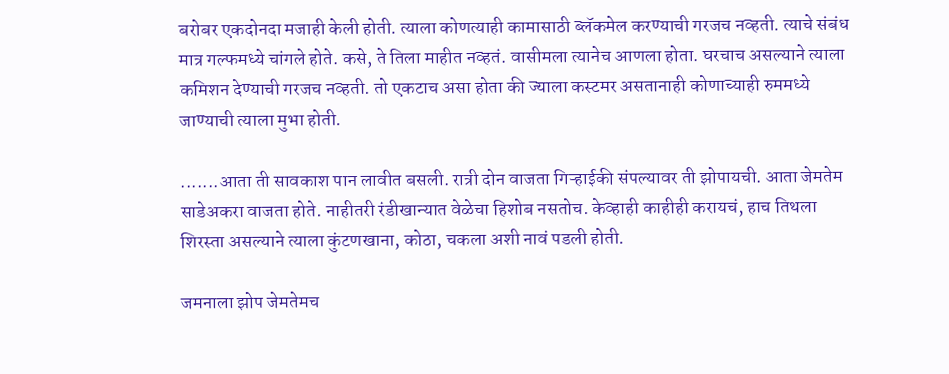बरोबर एकदोनदा मजाही केली होती. त्याला कोणत्याही कामासाठी ब्लॅकमेल करण्याची गरजच नव्हती. त्याचे संबंध मात्र गल्फमध्ये चांगले होते. कसे, ते तिला माहीत नव्हतं. वासीमला त्यानेच आणला होता. घरचाच असल्याने त्याला कमिशन देण्याची गरजच नव्हती. तो एकटाच असा होता की ज्याला कस्टमर असतानाही कोणाच्याही रुममध्ये जाण्याची त्याला मुभा होती.

.......आता ती सावकाश पान लावीत बसली. रात्री दोन वाजता गिऱ्हाईकी संपल्यावर ती झोपायची. आता जेमतेम साडेअकरा वाजता होते. नाहीतरी रंडीखान्यात वेळेचा हिशोब नसतोच. केव्हाही काहीही करायचं, हाच तिथला शिरस्ता असल्याने त्याला कुंटणखाना, कोठा, चकला अशी नावं पडली होती.

जमनाला झोप जेमतेमच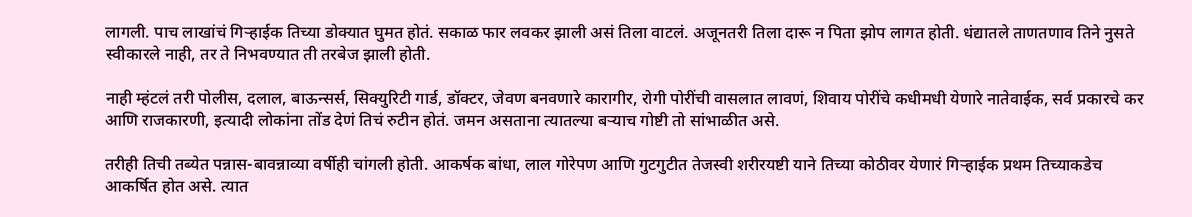लागली. पाच लाखांचं गिऱ्हाईक तिच्या डोक्यात घुमत होतं. सकाळ फार लवकर झाली असं तिला वाटलं. अजूनतरी तिला दारू न पिता झोप लागत होती. धंद्यातले ताणतणाव तिने नुसते स्वीकारले नाही, तर ते निभवण्यात ती तरबेज झाली होती.

नाही म्हंटलं तरी पोलीस, दलाल, बाऊन्सर्स, सिक्युरिटी गार्ड, डॉक्टर, जेवण बनवणारे कारागीर, रोगी पोरींची वासलात लावणं, शिवाय पोरींचे कधीमधी येणारे नातेवाईक, सर्व प्रकारचे कर आणि राजकारणी, इत्यादी लोकांना तोंड देणं तिचं रुटीन होतं. जमन असताना त्यातल्या बऱ्याच गोष्टी तो सांभाळीत असे.

तरीही तिची तब्येत पन्नास-बावन्नाव्या वर्षीही चांगली होती. आकर्षक बांधा, लाल गोरेपण आणि गुटगुटीत तेजस्वी शरीरयष्टी याने तिच्या कोठीवर येणारं गिऱ्हाईक प्रथम तिच्याकडेच आकर्षित होत असे. त्यात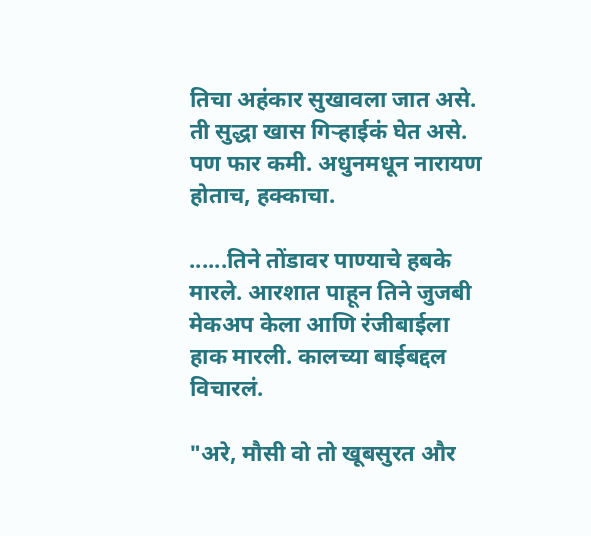तिचा अहंकार सुखावला जात असे. ती सुद्धा खास गिऱ्हाईकं घेत असे. पण फार कमी. अधुनमधून नारायण होताच, हक्काचा.

......तिने तोंडावर पाण्याचे हबके मारले. आरशात पाहून तिने जुजबी मेकअप केला आणि रंजीबाईला हाक मारली. कालच्या बाईबद्दल विचारलं.

"अरे, मौसी वो तो खूबसुरत और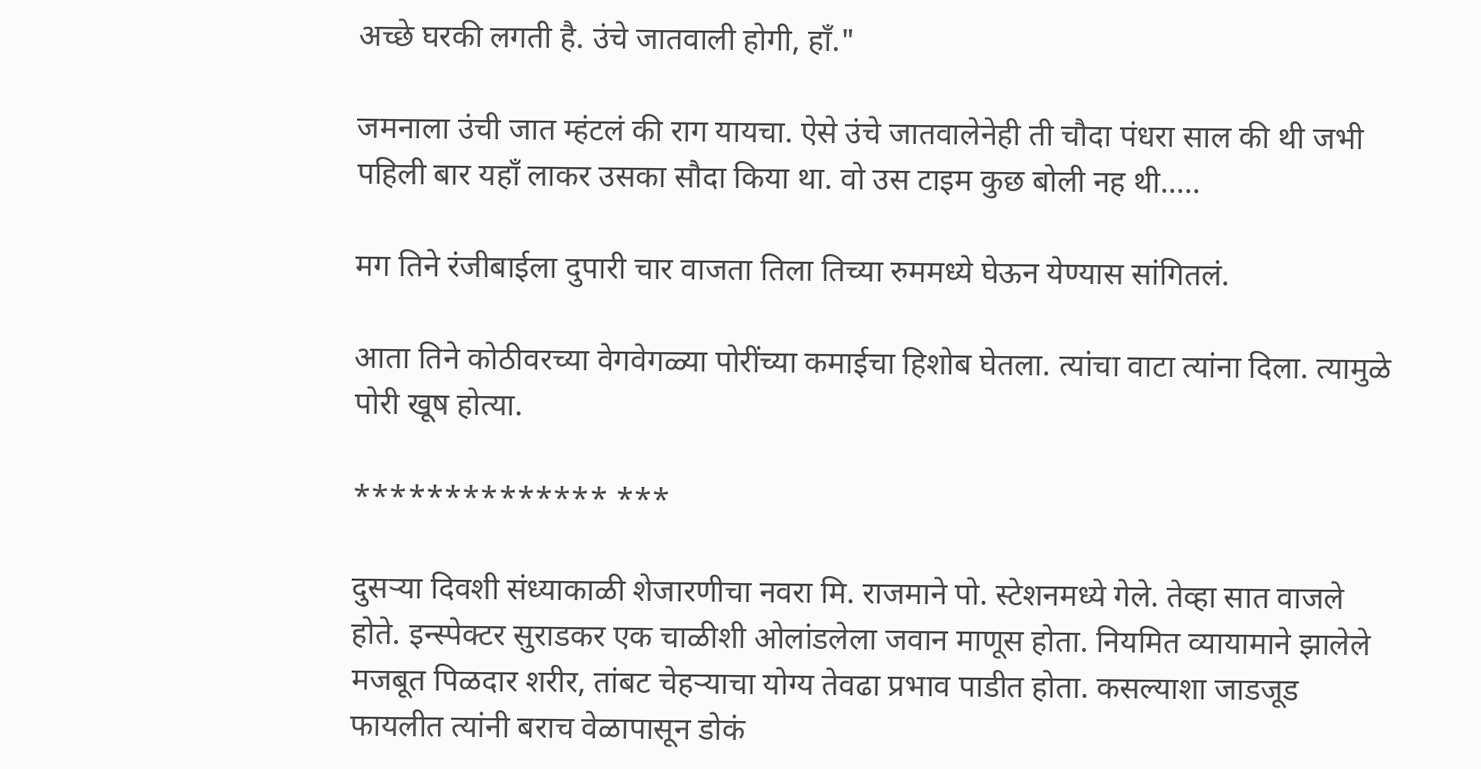अच्छे घरकी लगती है. उंचे जातवाली होगी, हॉं."

जमनाला उंची जात म्हंटलं की राग यायचा. ऐसे उंचे जातवालेनेही ती चौदा पंधरा साल की थी जभी पहिली बार यहॉं लाकर उसका सौदा किया था. वो उस टाइम कुछ बोली नह थी.....

मग तिने रंजीबाईला दुपारी चार वाजता तिला तिच्या रुममध्ये घेऊन येण्यास सांगितलं.

आता तिने कोठीवरच्या वेगवेगळ्या पोरींच्या कमाईचा हिशोब घेतला. त्यांचा वाटा त्यांना दिला. त्यामुळे पोरी खूष होत्या.

************** ***

दुसऱ्या दिवशी संध्याकाळी शेजारणीचा नवरा मि. राजमाने पो. स्टेशनमध्ये गेले. तेव्हा सात वाजले होते. इन्स्पेक्टर सुराडकर एक चाळीशी ओलांडलेला जवान माणूस होता. नियमित व्यायामाने झालेले मजबूत पिळदार शरीर, तांबट चेहऱ्याचा योग्य तेवढा प्रभाव पाडीत होता. कसल्याशा जाडजूड फायलीत त्यांनी बराच वेळापासून डोकं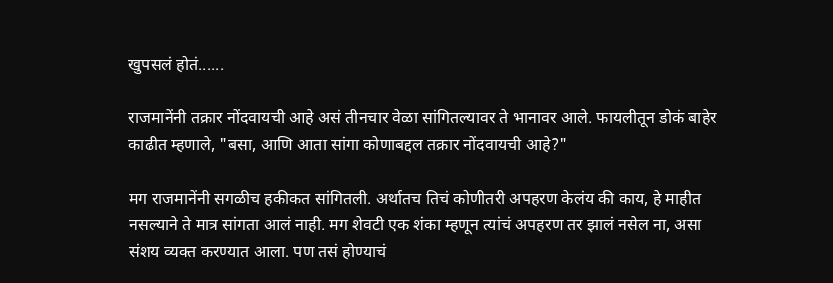खुपसलं होतं......

राजमानेंनी तक्रार नोंदवायची आहे असं तीनचार वेळा सांगितल्यावर ते भानावर आले. फायलीतून डोकं बाहेर काढीत म्हणाले, "बसा, आणि आता सांगा कोणाबद्दल तक्रार नोंदवायची आहे?"

मग राजमानेंनी सगळीच हकीकत सांगितली. अर्थातच तिचं कोणीतरी अपहरण केलंय की काय, हे माहीत नसल्याने ते मात्र सांगता आलं नाही. मग शेवटी एक शंका म्हणून त्यांचं अपहरण तर झालं नसेल ना, असा संशय व्यक्त करण्यात आला. पण तसं होण्याचं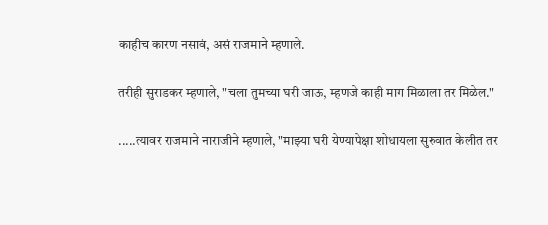काहीच कारण नसावं, असं राजमाने म्हणाले.

तरीही सुराडकर म्हणाले, "चला तुमच्या घरी जाऊ, म्हणजे काही माग मिळाला तर मिळेल."

.....त्यावर राजमाने नाराजीने म्हणाले, "माझ्या घरी येण्यापेक्षा शोधायला सुरुवात केलीत तर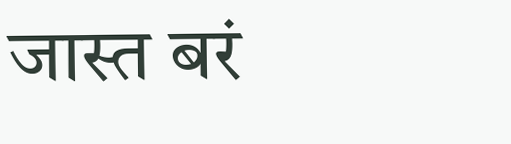जास्त बरं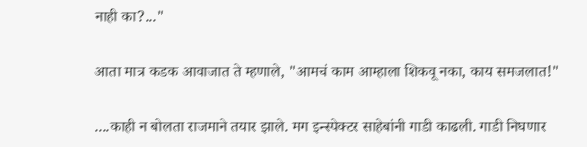नाही का?..."

आता मात्र कडक आवाजात ते म्हणाले, "आमचं काम आम्हाला शिकवू नका, काय समजलात!"

....काही न बोलता राजमाने तयार झाले. मग इन्स्पेक्टर साहेबांनी गाडी काढली. गाडी निघणार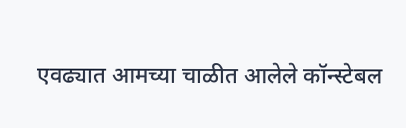एवढ्यात आमच्या चाळीत आलेले कॉन्स्टेबल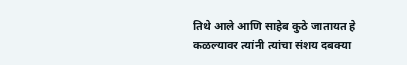तिथे आले आणि साहेब कुठे जातायत हे कळल्यावर त्यांनी त्यांचा संशय दबक्या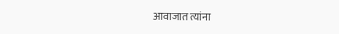आवाजात त्यांना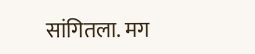सांगितला. मग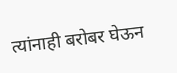त्यांनाही बरोबर घेऊन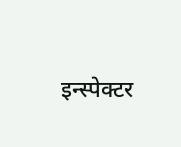इन्स्पेक्टर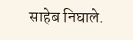साहेब निघाले.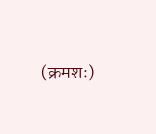(क्रमशः)